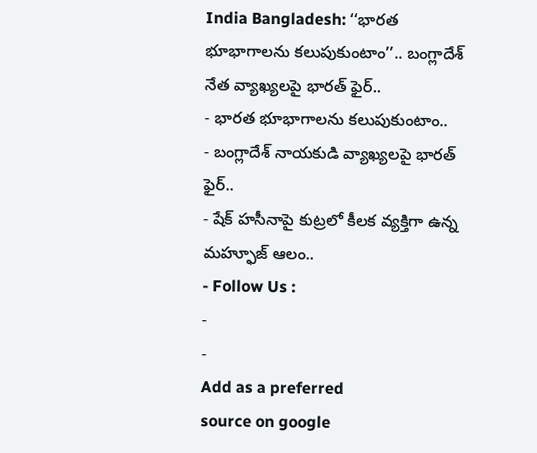India Bangladesh: ‘‘భారత భూభాగాలను కలుపుకుంటాం’’.. బంగ్లాదేశ్ నేత వ్యాఖ్యలపై భారత్ ఫైర్..
- భారత భూభాగాలను కలుపుకుంటాం..
- బంగ్లాదేశ్ నాయకుడి వ్యాఖ్యలపై భారత్ ఫైర్..
- షేక్ హసీనాపై కుట్రలో కీలక వ్యక్తిగా ఉన్న మహ్ఫూజ్ ఆలం..
- Follow Us :
-
-
Add as a preferred
source on google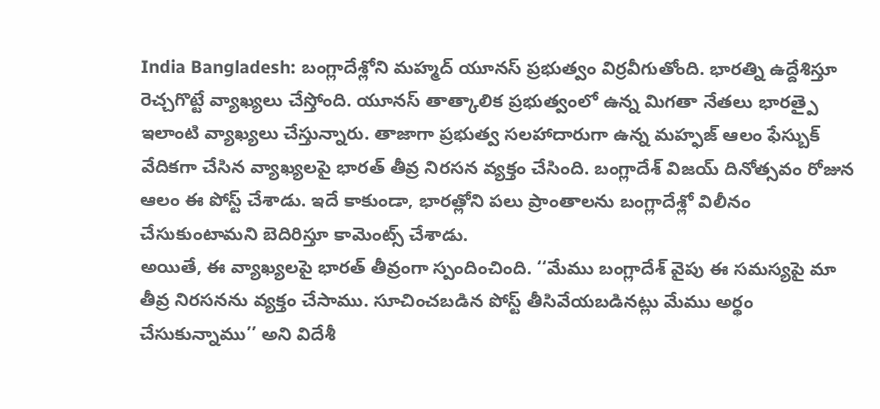India Bangladesh: బంగ్లాదేశ్లోని మహ్మద్ యూనస్ ప్రభుత్వం విర్రవీగుతోంది. భారత్ని ఉద్దేశిస్తూ రెచ్చగొట్టే వ్యాఖ్యలు చేస్తోంది. యూనస్ తాత్కాలిక ప్రభుత్వంలో ఉన్న మిగతా నేతలు భారత్పై ఇలాంటి వ్యాఖ్యలు చేస్తున్నారు. తాజాగా ప్రభుత్వ సలహాదారుగా ఉన్న మహ్ఫజ్ ఆలం ఫేస్బుక్ వేదికగా చేసిన వ్యాఖ్యలపై భారత్ తీవ్ర నిరసన వ్యక్తం చేసింది. బంగ్లాదేశ్ విజయ్ దినోత్సవం రోజున ఆలం ఈ పోస్ట్ చేశాడు. ఇదే కాకుండా, భారత్లోని పలు ప్రాంతాలను బంగ్లాదేశ్లో విలీనం చేసుకుంటామని బెదిరిస్తూ కామెంట్స్ చేశాడు.
అయితే, ఈ వ్యాఖ్యలపై భారత్ తీవ్రంగా స్పందించింది. ‘‘మేము బంగ్లాదేశ్ వైపు ఈ సమస్యపై మా తీవ్ర నిరసనను వ్యక్తం చేసాము. సూచించబడిన పోస్ట్ తీసివేయబడినట్లు మేము అర్థం చేసుకున్నాము’’ అని విదేశీ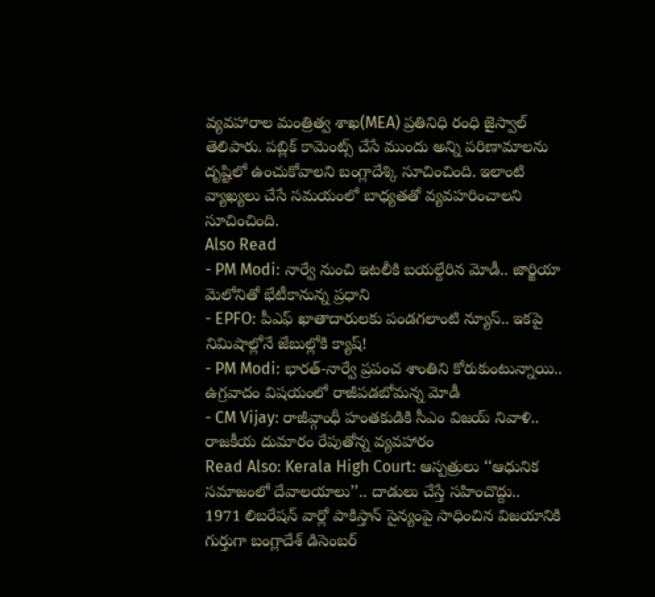వ్యవహారాల మంత్రిత్వ శాఖ(MEA) ప్రతినిధి రంధి జైస్వాల్ తెలిపారు. పబ్లిక్ కామెంట్స్ చేసే ముందు అన్ని పరిణామాలను దృష్టిలో ఉంచుకోవాలని బంగ్లాదేశ్కి సూచించింది. ఇలాంటి వ్యాఖ్యలు చేసే సమయంలో బాధ్యతతో వ్యవహరించాలని సూచించింది.
Also Read
- PM Modi: నార్వే నుంచి ఇటలీకి బయల్దేరిన మోడీ.. జార్జియా మెలోనితో భేటీకానున్న ప్రధాని
- EPFO: పీఎఫ్ ఖాతాదారులకు పండగలాంటి న్యూస్.. ఇకపై నిమిషాల్లోనే జేబుల్లోకి క్యాష్!
- PM Modi: భారత్-నార్వే ప్రపంచ శాంతిని కోరుకుంటున్నాయి.. ఉగ్రవాదం విషయంలో రాజీపడబోమన్న మోడీ
- CM Vijay: రాజీవ్గాంధీ హంతకుడికి సీఎం విజయ్ నివాళి.. రాజకీయ దుమారం రేపుతోన్న వ్యవహారం
Read Also: Kerala High Court: ఆస్పత్రులు ‘‘ఆధునిక సమాజంలో దేవాలయాలు’’.. దాడులు చేస్తే సహించొద్దు..
1971 లిబరేషన్ వార్లో పాకిస్తాన్ సైన్యంపై సాధించిన విజయానికి గుర్తుగా బంగ్లాదేశ్ డిసెంబర్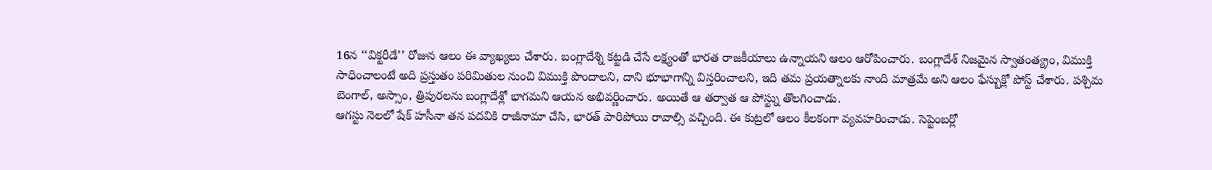16న ‘‘విక్టరీడే’’ రోజున ఆలం ఈ వ్యాఖ్యలు చేశారు. బంగ్లాదేశ్ని కట్టడి చేసే లక్ష్యంతో భారత రాజకీయాలు ఉన్నాయని ఆలం ఆరోపించారు. బంగ్లాదేశ్ నిజమైన స్వాతంత్య్రం, విముక్తి సాధించాలంటే అది ప్రస్తుతం పరిమితుల నుంచి విముక్తి పొందాలని, దాని భూభాగాన్ని విస్తరించాలని, ఇది తమ ప్రయత్నాలకు నాంది మాత్రమే అని ఆలం ఫేస్బుక్లో పోస్ట్ చేశారు. పశ్చిమ బెంగాల్, అస్సాం, త్రిపురలను బంగ్లాదేశ్లో భాగమని ఆయన అభివర్ణించారు. అయితే ఆ తర్వాత ఆ పోస్ట్ను తొలగించాడు.
ఆగస్టు నెలలో షేక్ హసీనా తన పదవికి రాజీనామా చేసి, భారత్ పారిపోయి రావాల్సి వచ్చింది. ఈ కుట్రలో ఆలం కీలకంగా వ్యవహరించాడు. సెప్టెంబర్లో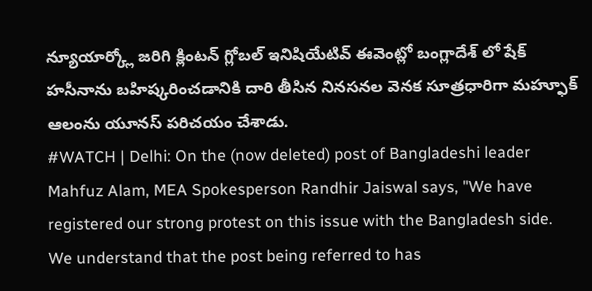న్యూయార్క్లో జరిగి క్లింటన్ గ్లోబల్ ఇనిషియేటివ్ ఈవెంట్లో బంగ్లాదేశ్ లో షేక్ హసీనాను బహిష్కరించడానికి దారి తీసిన నినసనల వెనక సూత్రధారిగా మహ్ఫూక్ ఆలంను యూనస్ పరిచయం చేశాడు.
#WATCH | Delhi: On the (now deleted) post of Bangladeshi leader Mahfuz Alam, MEA Spokesperson Randhir Jaiswal says, "We have registered our strong protest on this issue with the Bangladesh side. We understand that the post being referred to has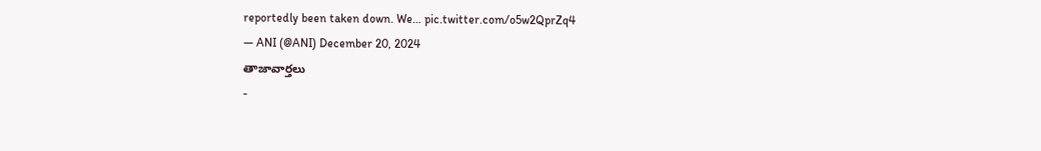reportedly been taken down. We… pic.twitter.com/o5w2QprZq4
— ANI (@ANI) December 20, 2024
తాజావార్తలు
-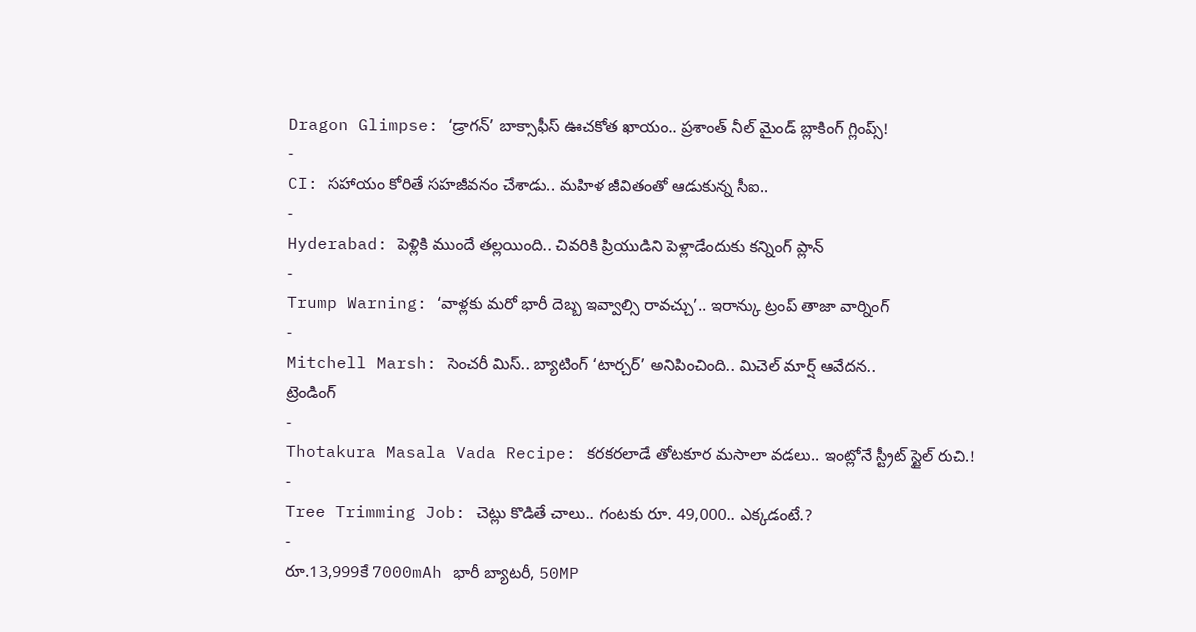Dragon Glimpse: ‘డ్రాగన్’ బాక్సాఫీస్ ఊచకోత ఖాయం.. ప్రశాంత్ నీల్ మైండ్ బ్లాకింగ్ గ్లింప్స్!
-
CI: సహాయం కోరితే సహజీవనం చేశాడు.. మహిళ జీవితంతో ఆడుకున్న సీఐ..
-
Hyderabad: పెళ్లికి ముందే తల్లయింది.. చివరికి ప్రియుడిని పెళ్లాడేందుకు కన్నింగ్ ప్లాన్
-
Trump Warning: ‘వాళ్లకు మరో భారీ దెబ్బ ఇవ్వాల్సి రావచ్చు’.. ఇరాన్కు ట్రంప్ తాజా వార్నింగ్
-
Mitchell Marsh: సెంచరీ మిస్.. బ్యాటింగ్ ‘టార్చర్’ అనిపించింది.. మిచెల్ మార్ష్ ఆవేదన..
ట్రెండింగ్
-
Thotakura Masala Vada Recipe: కరకరలాడే తోటకూర మసాలా వడలు.. ఇంట్లోనే స్ట్రీట్ స్టైల్ రుచి.!
-
Tree Trimming Job: చెట్లు కొడితే చాలు.. గంటకు రూ. 49,000.. ఎక్కడంటే.?
-
రూ.13,999కే 7000mAh భారీ బ్యాటరీ, 50MP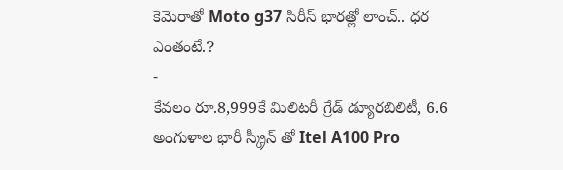కెమెరాతో Moto g37 సిరీస్ భారత్లో లాంచ్.. ధర ఎంతంటే.?
-
కేవలం రూ.8,999కే మిలిటరీ గ్రేడ్ డ్యూరబిలిటీ, 6.6 అంగుళాల భారీ స్క్రీన్ తో Itel A100 Pro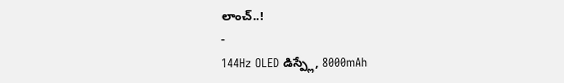లాంచ్..!
-
144Hz OLED డిస్ప్లే, 8000mAh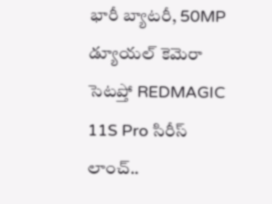భారీ బ్యాటరీ, 50MP డ్యూయల్ కెమెరా సెటప్తో REDMAGIC 11S Pro సిరీస్ లాంచ్..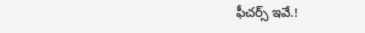ఫీచర్స్ ఇవే.!